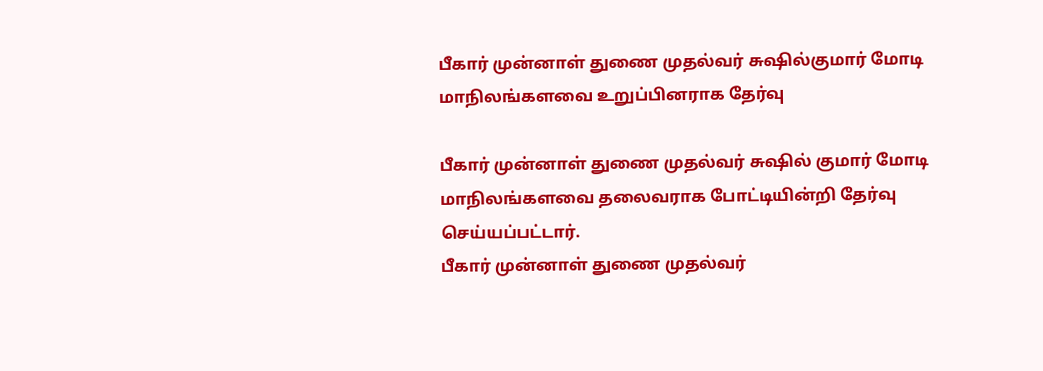பீகார் முன்னாள் துணை முதல்வர் சுஷில்குமார் மோடி மாநிலங்களவை உறுப்பினராக தேர்வு

பீகார் முன்னாள் துணை முதல்வர் சுஷில் குமார் மோடி மாநிலங்களவை தலைவராக போட்டியின்றி தேர்வு செய்யப்பட்டார்.
பீகார் முன்னாள் துணை முதல்வர்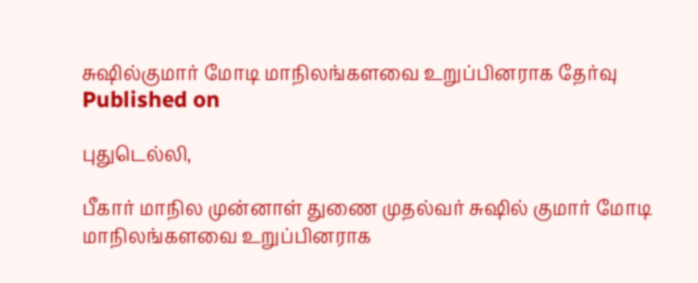சுஷில்குமார் மோடி மாநிலங்களவை உறுப்பினராக தேர்வு
Published on

புதுடெல்லி,

பீகார் மாநில முன்னாள் துணை முதல்வர் சுஷில் குமார் மோடி மாநிலங்களவை உறுப்பினராக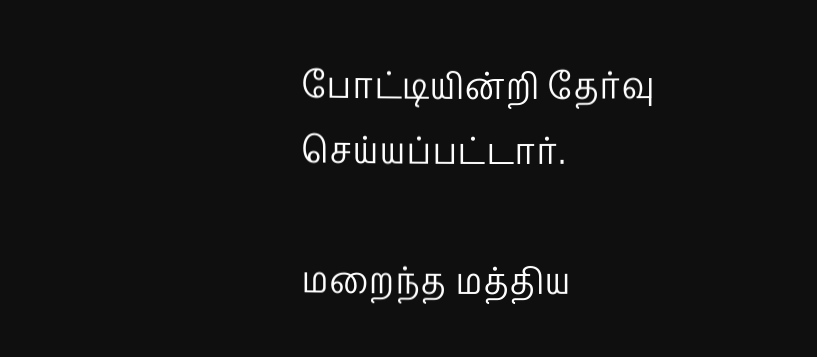போட்டியின்றி தேர்வு செய்யப்பட்டார்.

மறைந்த மத்திய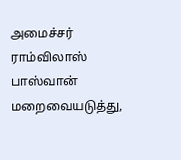அமைச்சர் ராம்விலாஸ் பாஸ்வான் மறைவையடுத்து,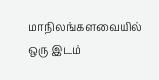மாநிலங்களவையில் ஒரு இடம்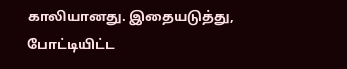காலியானது. இதையடுத்து, போட்டியிட்ட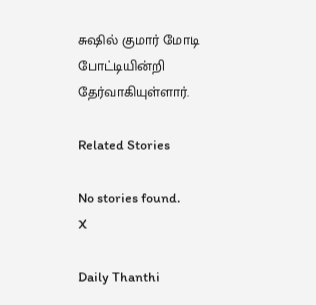சுஷில் குமார் மோடி போட்டியின்றி தேர்வாகியுள்ளார்.

Related Stories

No stories found.
X

Daily Thanthi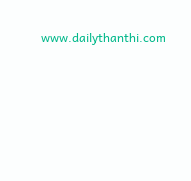www.dailythanthi.com